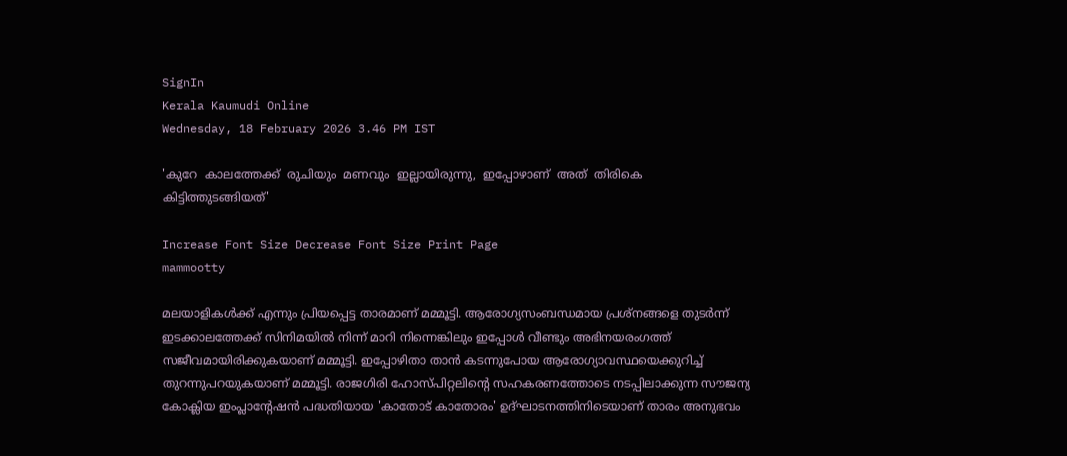SignIn
Kerala Kaumudi Online
Wednesday, 18 February 2026 3.46 PM IST

'കുറേ  കാലത്തേക്ക്  രുചിയും  മണവും  ഇല്ലായിരുന്നു,  ഇപ്പോഴാണ്  അത്  തിരികെ  കിട്ടിത്തുടങ്ങിയത്'

Increase Font Size Decrease Font Size Print Page
mammootty

മലയാളികൾക്ക് എന്നും പ്രിയപ്പെട്ട താരമാണ് മമ്മൂട്ടി. ആരോഗ്യസംബന്ധമായ പ്രശ്‌നങ്ങളെ തുടർന്ന് ഇടക്കാലത്തേക്ക് സിനിമയിൽ നിന്ന് മാറി നിന്നെങ്കിലും ഇപ്പോൾ വീണ്ടും അഭിനയരംഗത്ത് സജീവമായിരിക്കുകയാണ് മമ്മൂട്ടി. ഇപ്പോഴിതാ താൻ കടന്നുപോയ ആരോഗ്യാവസ്ഥയെക്കുറിച്ച് തുറന്നുപറയുകയാണ് മമ്മൂട്ടി. രാജഗിരി ഹോസ്‌പിറ്റലിന്റെ സഹകരണത്തോടെ നടപ്പിലാക്കുന്ന സൗജന്യ കോക്ലിയ ഇംപ്ലാന്റേഷൻ പദ്ധതിയായ 'കാതോട് കാതോരം' ഉദ്‌ഘാടനത്തിനിടെയാണ് താരം അനുഭവം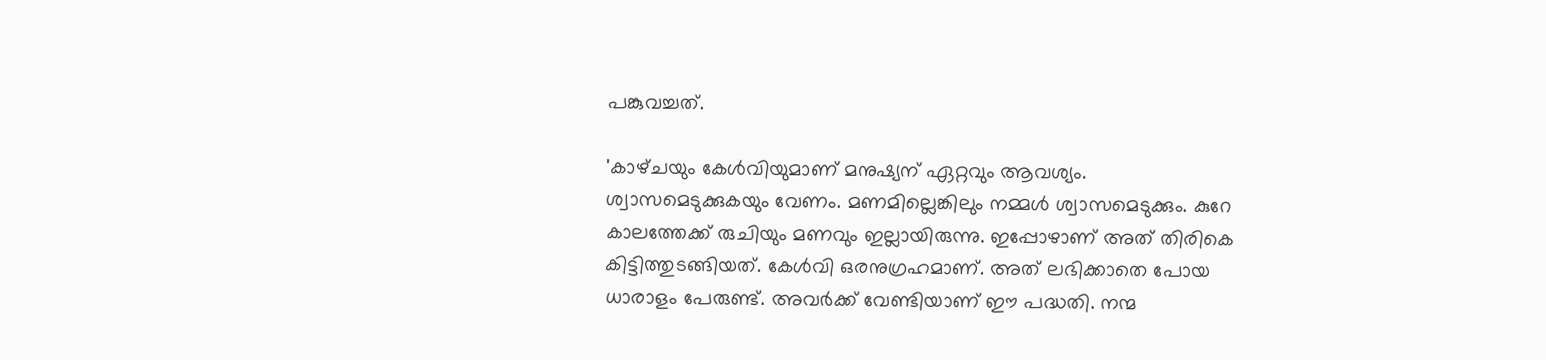പങ്കുവച്ചത്.

'കാഴ്‌ചയും കേൾവിയുമാണ് മനുഷ്യന് ഏറ്റവും ആവശ്യം. ശ്വാസമെടുക്കുകയും വേണം. മണമില്ലെങ്കിലും നമ്മൾ ശ്വാസമെടുക്കും. കുറേ കാലത്തേക്ക് രുചിയും മണവും ഇല്ലായിരുന്നു. ഇപ്പോഴാണ് അത് തിരികെ കിട്ടിത്തുടങ്ങിയത്. കേൾവി ഒരനുഗ്രഹമാണ്. അത് ലഭിക്കാതെ പോയ ധാരാളം പേരുണ്ട്. അവർക്ക് വേണ്ടിയാണ് ഈ പദ്ധതി. നന്മ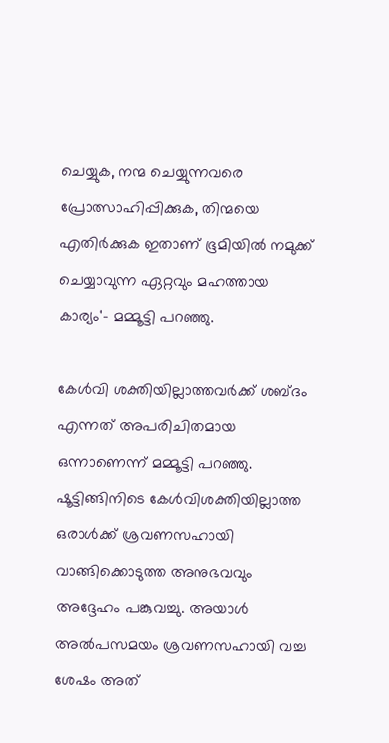ചെയ്യുക, നന്മ ചെയ്യുന്നവരെ പ്രോത്സാഹിപ്പിക്കുക, തിന്മയെ എതിർക്കുക ഇതാണ് ഭൂമിയിൽ നമുക്ക് ചെയ്യാവുന്ന ഏറ്റവും മഹത്തായ കാര്യം'- മമ്മൂട്ടി പറഞ്ഞു.

കേൾവി ശക്തിയില്ലാത്തവർക്ക് ശബ്‌ദം എന്നത് അപരിചിതമായ ഒന്നാണെന്ന് മമ്മൂട്ടി പറഞ്ഞു. ഷൂട്ടിങ്ങിനിടെ കേൾവിശക്തിയില്ലാത്ത ഒരാൾക്ക് ശ്രവണസഹായി വാങ്ങിക്കൊടുത്ത അനുഭവവും അദ്ദേഹം പങ്കുവച്ചു. അയാൾ അൽപസമയം ശ്രവണസഹായി വച്ച ശേഷം അത്‌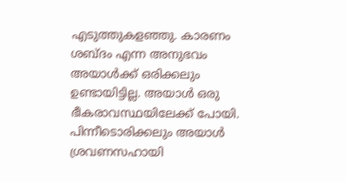എടുത്തുകളഞ്ഞു. കാരണം ശബ്‌ദം എന്ന അനുഭവം അയാൾക്ക് ഒരിക്കലും ഉണ്ടായിട്ടില്ല. അയാൾ ഒരു ഭീകരാവസ്ഥയിലേക്ക് പോയി. പിന്നീടൊരിക്കലും അയാൾ ശ്രവണസഹായി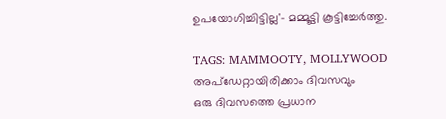ഉപയോഗിച്ചിട്ടില്ല'- മമ്മൂട്ടി കൂട്ടിച്ചേർത്തു.

TAGS: MAMMOOTY, MOLLYWOOD
അപ്ഡേറ്റായിരിക്കാം ദിവസവും
ഒരു ദിവസത്തെ പ്രധാന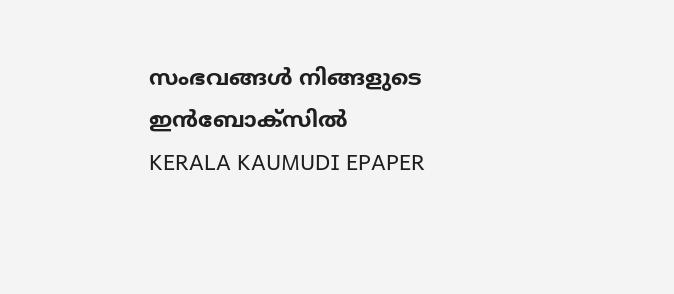സംഭവങ്ങൾ നിങ്ങളുടെ ഇൻബോക്സിൽ
KERALA KAUMUDI EPAPER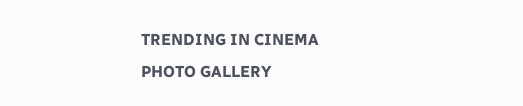TRENDING IN CINEMA
PHOTO GALLERY